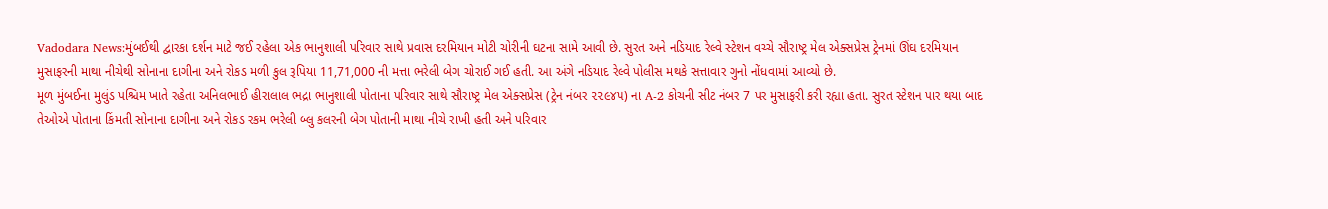Vadodara News:મુંબઈથી દ્વારકા દર્શન માટે જઈ રહેલા એક ભાનુશાલી પરિવાર સાથે પ્રવાસ દરમિયાન મોટી ચોરીની ઘટના સામે આવી છે. સુરત અને નડિયાદ રેલ્વે સ્ટેશન વચ્ચે સૌરાષ્ટ્ર મેલ એક્સપ્રેસ ટ્રેનમાં ઊંઘ દરમિયાન મુસાફરની માથા નીચેથી સોનાના દાગીના અને રોકડ મળી કુલ રૂપિયા 11,71,000 ની મત્તા ભરેલી બેગ ચોરાઈ ગઈ હતી. આ અંગે નડિયાદ રેલ્વે પોલીસ મથકે સત્તાવાર ગુનો નોંધવામાં આવ્યો છે.
મૂળ મુંબઈના મુલુંડ પશ્ચિમ ખાતે રહેતા અનિલભાઈ હીરાલાલ ભદ્રા ભાનુશાલી પોતાના પરિવાર સાથે સૌરાષ્ટ્ર મેલ એક્સપ્રેસ (ટ્રેન નંબર ૨૨૯૪૫) ના A-2 કોચની સીટ નંબર 7 પર મુસાફરી કરી રહ્યા હતા. સુરત સ્ટેશન પાર થયા બાદ તેઓએ પોતાના કિંમતી સોનાના દાગીના અને રોકડ રકમ ભરેલી બ્લુ કલરની બેગ પોતાની માથા નીચે રાખી હતી અને પરિવાર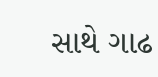સાથે ગાઢ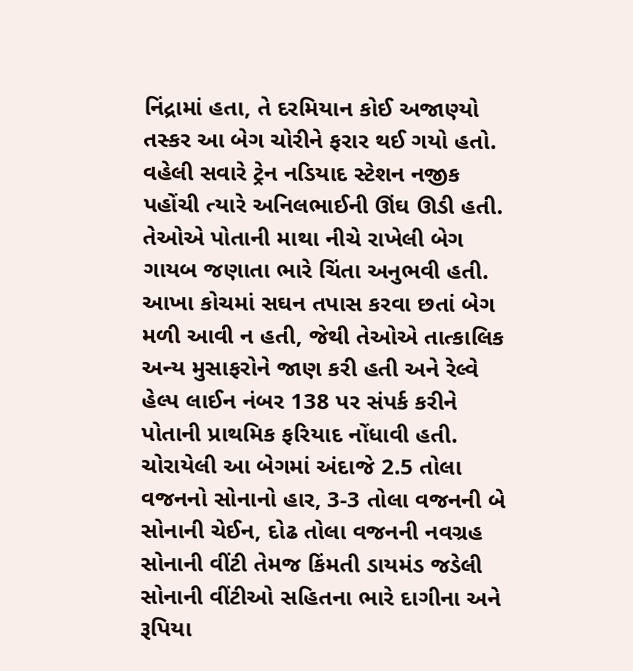નિંદ્રામાં હતા, તે દરમિયાન કોઈ અજાણ્યો તસ્કર આ બેગ ચોરીને ફરાર થઈ ગયો હતો.
વહેલી સવારે ટ્રેન નડિયાદ સ્ટેશન નજીક પહોંચી ત્યારે અનિલભાઈની ઊંઘ ઊડી હતી. તેઓએ પોતાની માથા નીચે રાખેલી બેગ ગાયબ જણાતા ભારે ચિંતા અનુભવી હતી. આખા કોચમાં સઘન તપાસ કરવા છતાં બેગ મળી આવી ન હતી, જેથી તેઓએ તાત્કાલિક અન્ય મુસાફરોને જાણ કરી હતી અને રેલ્વે હેલ્પ લાઈન નંબર 138 પર સંપર્ક કરીને પોતાની પ્રાથમિક ફરિયાદ નોંધાવી હતી.
ચોરાયેલી આ બેગમાં અંદાજે 2.5 તોલા વજનનો સોનાનો હાર, 3-3 તોલા વજનની બે સોનાની ચેઈન, દોઢ તોલા વજનની નવગ્રહ સોનાની વીંટી તેમજ કિંમતી ડાયમંડ જડેલી સોનાની વીંટીઓ સહિતના ભારે દાગીના અને રૂપિયા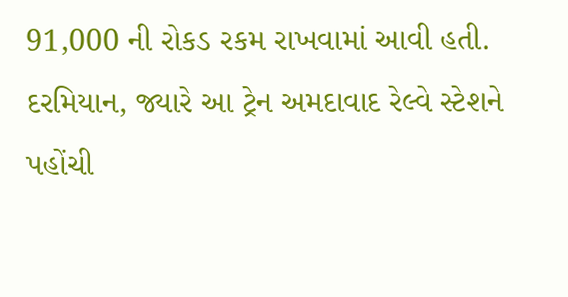91,000 ની રોકડ રકમ રાખવામાં આવી હતી.
દરમિયાન, જ્યારે આ ટ્રેન અમદાવાદ રેલ્વે સ્ટેશને પહોંચી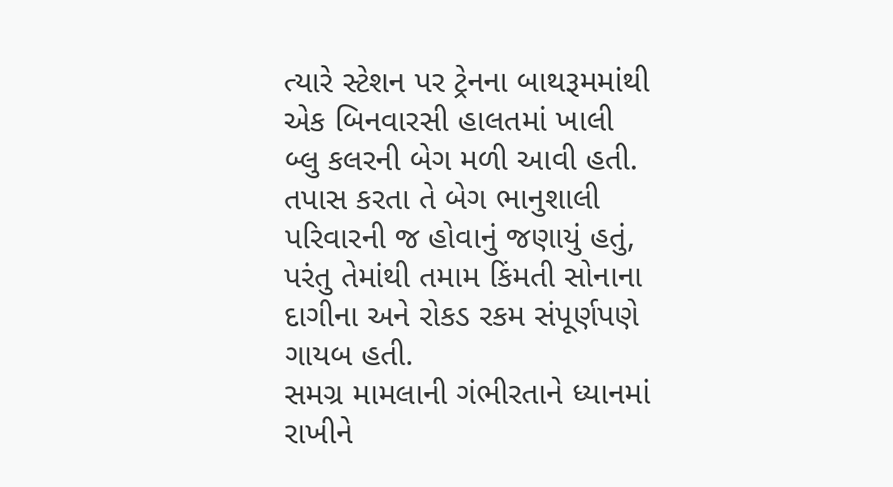ત્યારે સ્ટેશન પર ટ્રેનના બાથરૂમમાંથી એક બિનવારસી હાલતમાં ખાલી બ્લુ કલરની બેગ મળી આવી હતી. તપાસ કરતા તે બેગ ભાનુશાલી પરિવારની જ હોવાનું જણાયું હતું, પરંતુ તેમાંથી તમામ કિંમતી સોનાના દાગીના અને રોકડ રકમ સંપૂર્ણપણે ગાયબ હતી.
સમગ્ર મામલાની ગંભીરતાને ધ્યાનમાં રાખીને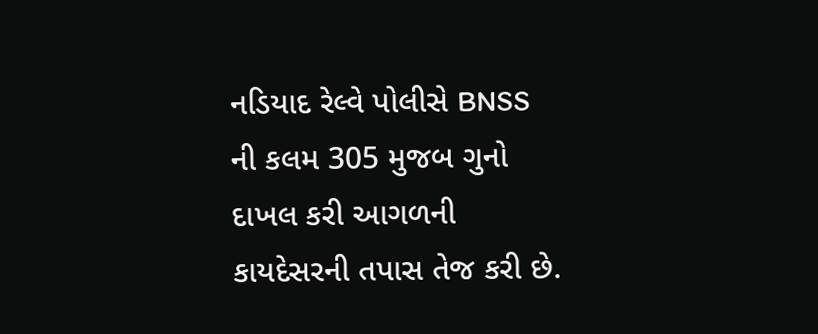નડિયાદ રેલ્વે પોલીસે BNSS ની કલમ 305 મુજબ ગુનો દાખલ કરી આગળની કાયદેસરની તપાસ તેજ કરી છે.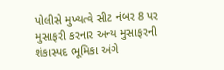પોલીસે મુખ્યત્વે સીટ નંબર 8 પર મુસાફરી કરનાર અન્ય મુસાફરની શંકાસ્પદ ભૂમિકા અંગે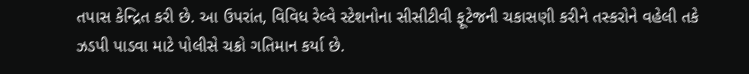તપાસ કેન્દ્રિત કરી છે. આ ઉપરાંત, વિવિધ રેલ્વે સ્ટેશનોના સીસીટીવી ફૂટેજની ચકાસણી કરીને તસ્કરોને વહેલી તકે ઝડપી પાડવા માટે પોલીસે ચક્રો ગતિમાન કર્યા છે.